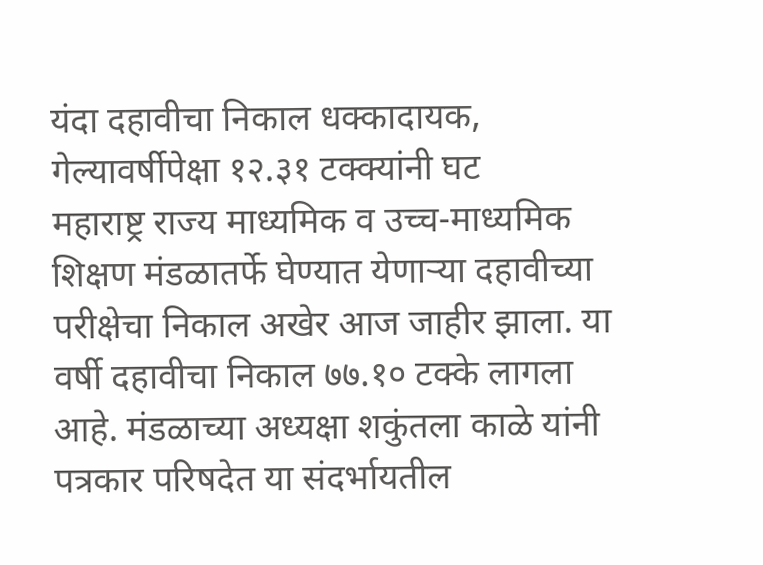यंदा दहावीचा निकाल धक्कादायक, गेल्यावर्षीपेक्षा १२.३१ टक्क्यांनी घट
महाराष्ट्र राज्य माध्यमिक व उच्च-माध्यमिक शिक्षण मंडळातर्फे घेण्यात येणाऱ्या दहावीच्या परीक्षेचा निकाल अखेर आज जाहीर झाला. या वर्षी दहावीचा निकाल ७७.१० टक्के लागला आहे. मंडळाच्या अध्यक्षा शकुंतला काळे यांनी पत्रकार परिषदेत या संदर्भायतील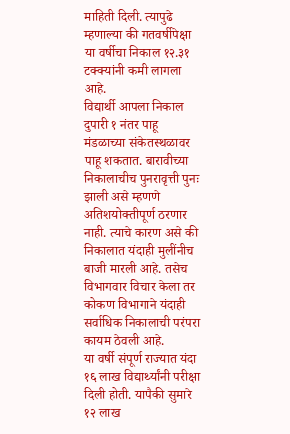माहिती दिली. त्यापुढे म्हणाल्या की गतवर्षीपेक्षा या वर्षीचा निकाल १२.३१ टक्क्यांनी कमी लागला आहे.
विद्यार्थी आपला निकाल दुपारी १ नंतर पाहू मंडळाच्या संकेतस्थळावर पाहू शकतात. बारावीच्या निकालाचीच पुनरावृत्ती पुनः झाली असे म्हणणे अतिशयोक्तीपूर्ण ठरणार नाही. त्याचे कारण असे की निकालात यंदाही मुलींनीच बाजी मारली आहे. तसेच विभागवार विचार केला तर कोकण विभागाने यंदाही सर्वाधिक निकालाची परंपरा कायम ठेवली आहे.
या वर्षी संपूर्ण राज्यात यंदा १६ लाख विद्यार्थ्यांनी परीक्षा दिली होती. यापैकी सुमारे १२ लाख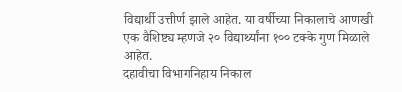विद्यार्थी उत्तीर्ण झाले आहेत. या वर्षीच्या निकालाचे आणखी एक वैशिष्ट्य म्हणजे २० विद्यार्थ्यांना १०० टक्के गुण मिळाले आहेत.
दहावीचा विभागनिहाय निकाल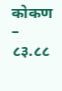कोकण – ८३.८८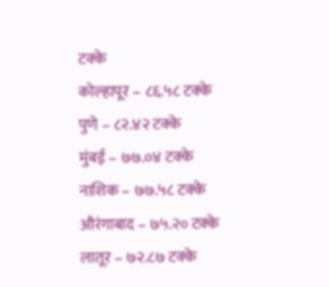टक्के
कोल्हापूर – ८६.५८ टक्के
पुणे – ८२.४२ टक्के
मुंबई – ७७.०४ टक्के
नाशिक – ७७.५८ टक्के
औरंगाबाद – ७५.२० टक्के
लातूर – ७२.८७ टक्के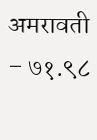अमरावती – ७१.९८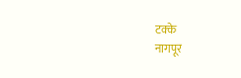टक्के
नागपूर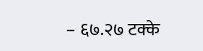– ६७.२७ टक्के